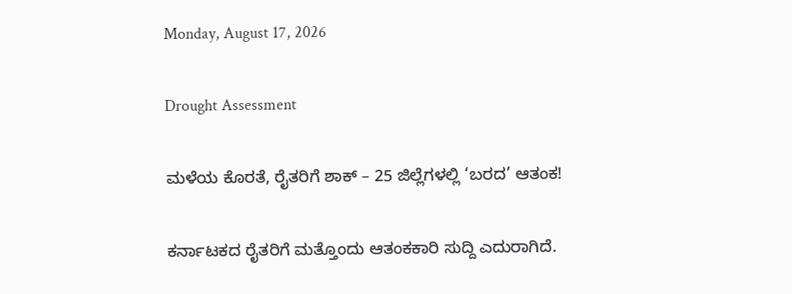Monday, August 17, 2026

Drought Assessment

ಮಳೆಯ ಕೊರತೆ, ರೈತರಿಗೆ ಶಾಕ್ – 25 ಜಿಲ್ಲೆಗಳಲ್ಲಿ ‘ಬರದ’ ಆತಂಕ!

ಕರ್ನಾಟಕದ ರೈತರಿಗೆ ಮತ್ತೊಂದು ಆತಂಕಕಾರಿ ಸುದ್ದಿ ಎದುರಾಗಿದೆ.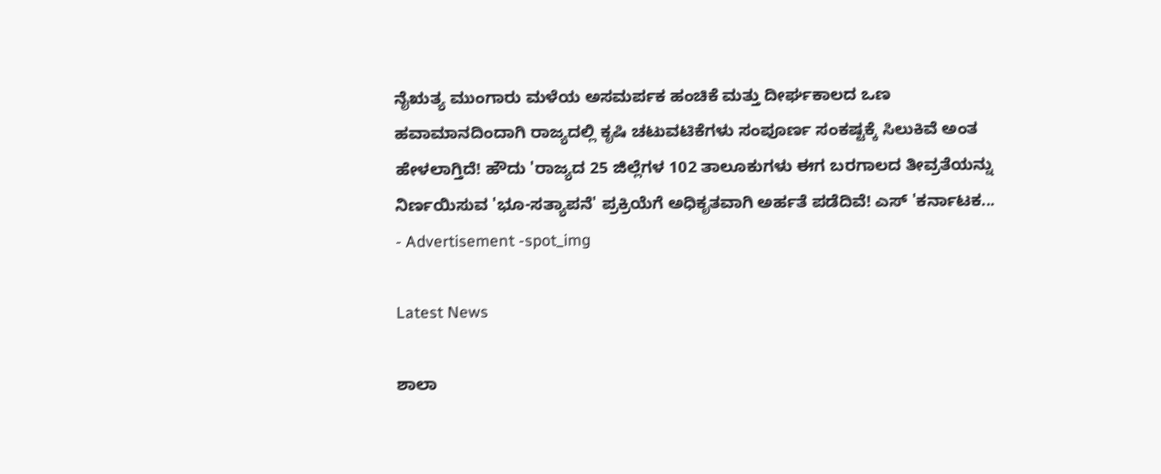ನೈಋತ್ಯ ಮುಂಗಾರು ಮಳೆಯ ಅಸಮರ್ಪಕ ಹಂಚಿಕೆ ಮತ್ತು ದೀರ್ಘಕಾಲದ ಒಣ ಹವಾಮಾನದಿಂದಾಗಿ ರಾಜ್ಯದಲ್ಲಿ ಕೃಷಿ ಚಟುವಟಿಕೆಗಳು ಸಂಪೂರ್ಣ ಸಂಕಷ್ಟಕ್ಕೆ ಸಿಲುಕಿವೆ ಅಂತ ಹೇಳಲಾಗ್ತಿದೆ! ಹೌದು 'ರಾಜ್ಯದ 25 ಜಿಲ್ಲೆಗಳ 102 ತಾಲೂಕುಗಳು ಈಗ ಬರಗಾಲದ ತೀವ್ರತೆಯನ್ನು ನಿರ್ಣಯಿಸುವ 'ಭೂ-ಸತ್ಯಾಪನೆ' ಪ್ರಕ್ರಿಯೆಗೆ ಅಧಿಕೃತವಾಗಿ ಅರ್ಹತೆ ಪಡೆದಿವೆ! ಎಸ್ 'ಕರ್ನಾಟಕ...
- Advertisement -spot_img

Latest News

ಶಾಲಾ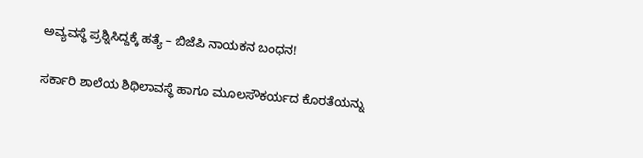ಅವ್ಯವಸ್ಥೆ ಪ್ರಶ್ನಿಸಿದ್ದಕ್ಕೆ ಹತ್ಯೆ – ಬಿಜೆಪಿ ನಾಯಕನ ಬಂಧನ!

ಸರ್ಕಾರಿ ಶಾಲೆಯ ಶಿಥಿಲಾವಸ್ಥೆ ಹಾಗೂ ಮೂಲಸೌಕರ್ಯದ ಕೊರತೆಯನ್ನು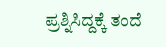ಪ್ರಶ್ನಿಸಿದ್ದಕ್ಕೆ ತಂದೆ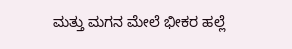ಮತ್ತು ಮಗನ ಮೇಲೆ ಭೀಕರ ಹಲ್ಲೆ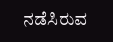ನಡೆಸಿರುವ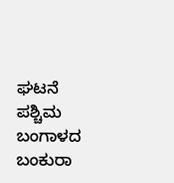ಘಟನೆ ಪಶ್ಚಿಮ ಬಂಗಾಳದ ಬಂಕುರಾ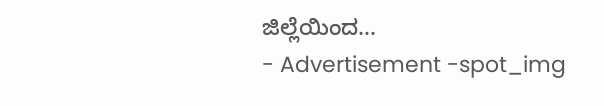ಜಿಲ್ಲೆಯಿಂದ...
- Advertisement -spot_img